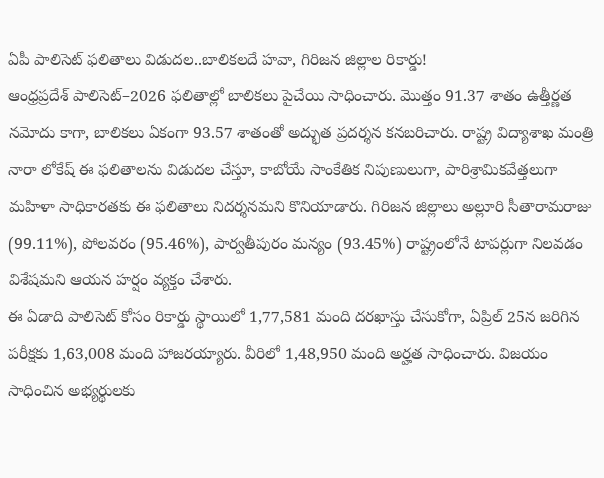ఏపీ పాలిసెట్ ఫలితాలు విడుదల..బాలికలదే హవా, గిరిజన జిల్లాల రికార్డు!
ఆంధ్రప్రదేశ్ పాలిసెట్–2026 ఫలితాల్లో బాలికలు పైచేయి సాధించారు. మొత్తం 91.37 శాతం ఉత్తీర్ణత నమోదు కాగా, బాలికలు ఏకంగా 93.57 శాతంతో అద్భుత ప్రదర్శన కనబరిచారు. రాష్ట్ర విద్యాశాఖ మంత్రి నారా లోకేష్ ఈ ఫలితాలను విడుదల చేస్తూ, కాబోయే సాంకేతిక నిపుణులుగా, పారిశ్రామికవేత్తలుగా మహిళా సాధికారతకు ఈ ఫలితాలు నిదర్శనమని కొనియాడారు. గిరిజన జిల్లాలు అల్లూరి సీతారామరాజు (99.11%), పోలవరం (95.46%), పార్వతీపురం మన్యం (93.45%) రాష్ట్రంలోనే టాపర్లుగా నిలవడం విశేషమని ఆయన హర్షం వ్యక్తం చేశారు.
ఈ ఏడాది పాలిసెట్ కోసం రికార్డు స్థాయిలో 1,77,581 మంది దరఖాస్తు చేసుకోగా, ఏప్రిల్ 25న జరిగిన పరీక్షకు 1,63,008 మంది హాజరయ్యారు. వీరిలో 1,48,950 మంది అర్హత సాధించారు. విజయం సాధించిన అభ్యర్థులకు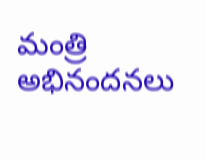మంత్రి అభినందనలు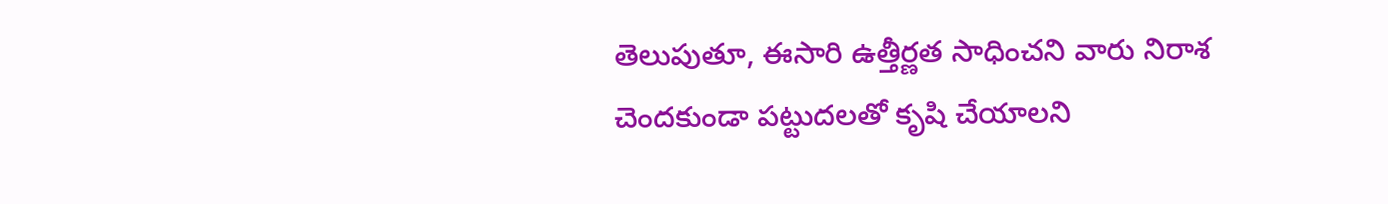తెలుపుతూ, ఈసారి ఉత్తీర్ణత సాధించని వారు నిరాశ చెందకుండా పట్టుదలతో కృషి చేయాలని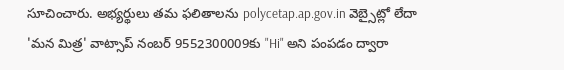సూచించారు. అభ్యర్థులు తమ ఫలితాలను polycetap.ap.gov.in వెబ్సైట్లో లేదా 'మన మిత్ర' వాట్సాప్ నంబర్ 9552300009కు "Hi" అని పంపడం ద్వారా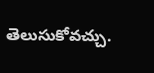తెలుసుకోవచ్చు.